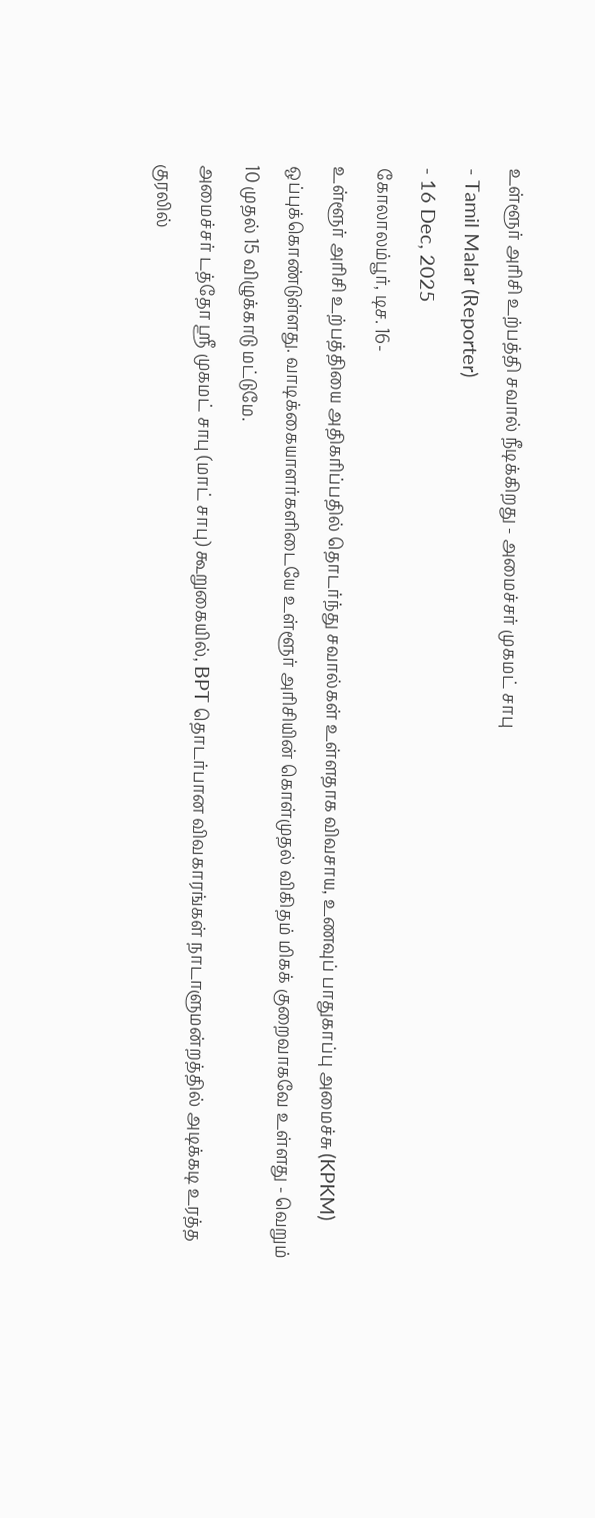உள்ளூர் அரிசி உற்பத்தி சவால் நீடிக்கிறது - அமைச்சர் முகமட் சாபு
- Tamil Malar (Reporter)
- 16 Dec, 2025
கோலாலம்பூர், டிச. 16-
உள்ளூர் அரிசி உற்பத்தியை அதிகரிப்பதில் தொடர்ந்து சவால்கள் உள்ளதாக விவசாய, உணவுப் பாதுகாப்பு அமைச்சு (KPKM) ஒப்புக்கொண்டுள்ளது. வாடிக்கையாளர்களிடையே உள்ளூர் அரிசியின் கொள்முதல் விகிதம் மிகக் குறைவாகவே உள்ளது - வெறும் 10 முதல் 15 விழுக்காடு மட்டுமே.
அமைச்சர் டத்தோ ஸ்ரீ முகமட் சாபு (மாட் சாபு) கூறுகையில், BPT தொடர்பான விவகாரங்கள் நாடாளுமன்றத்தில் அடிக்கடி உரத்த குரலில்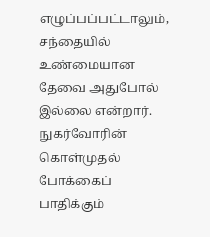எழுப்பப்பட்டாலும், சந்தையில் உண்மையான தேவை அதுபோல் இல்லை என்றார்.
நுகர்வோரின் கொள்முதல் போக்கைப் பாதிக்கும்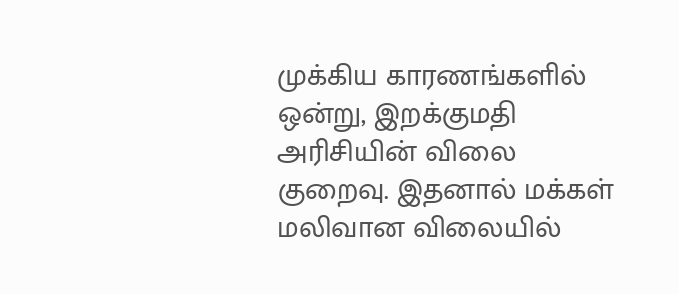முக்கிய காரணங்களில் ஒன்று, இறக்குமதி அரிசியின் விலை குறைவு. இதனால் மக்கள் மலிவான விலையில்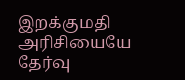இறக்குமதி அரிசியையே தேர்வு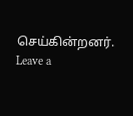செய்கின்றனர்.
Leave a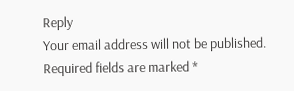Reply
Your email address will not be published. Required fields are marked *